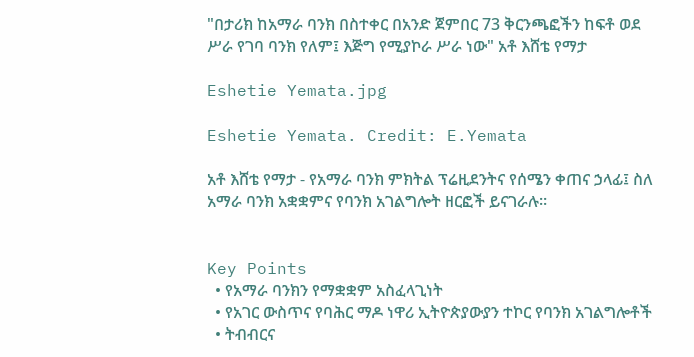"በታሪክ ከአማራ ባንክ በስተቀር በአንድ ጀምበር 73 ቅርንጫፎችን ከፍቶ ወደ ሥራ የገባ ባንክ የለም፤ እጅግ የሚያኮራ ሥራ ነው" አቶ እሸቴ የማታ

Eshetie Yemata.jpg

Eshetie Yemata. Credit: E.Yemata

አቶ እሸቴ የማታ - የአማራ ባንክ ምክትል ፕሬዚደንትና የሰሜን ቀጠና ኃላፊ፤ ስለ አማራ ባንክ አቋቋምና የባንክ አገልግሎት ዘርፎች ይናገራሉ።


Key Points
  • የአማራ ባንክን የማቋቋም አስፈላጊነት
  • የአገር ውስጥና የባሕር ማዶ ነዋሪ ኢትዮጵያውያን ተኮር የባንክ አገልግሎቶች
  • ትብብርና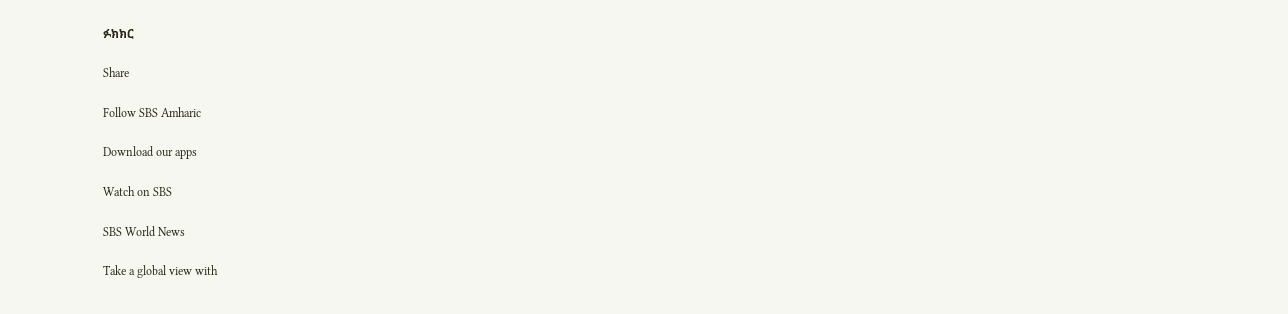ፉክክር

Share

Follow SBS Amharic

Download our apps

Watch on SBS

SBS World News

Take a global view with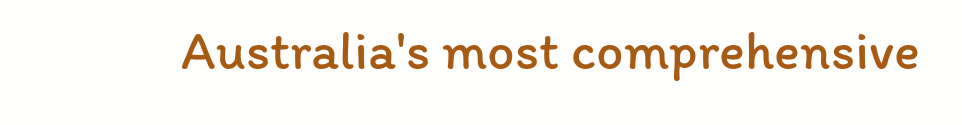Australia's most comprehensive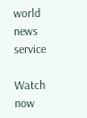world news service

Watch now